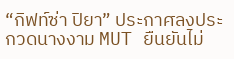“กิฟท์ซ่า ปิยา” ประกาศลงประกวดนางงาม MUT ยืนยันไม่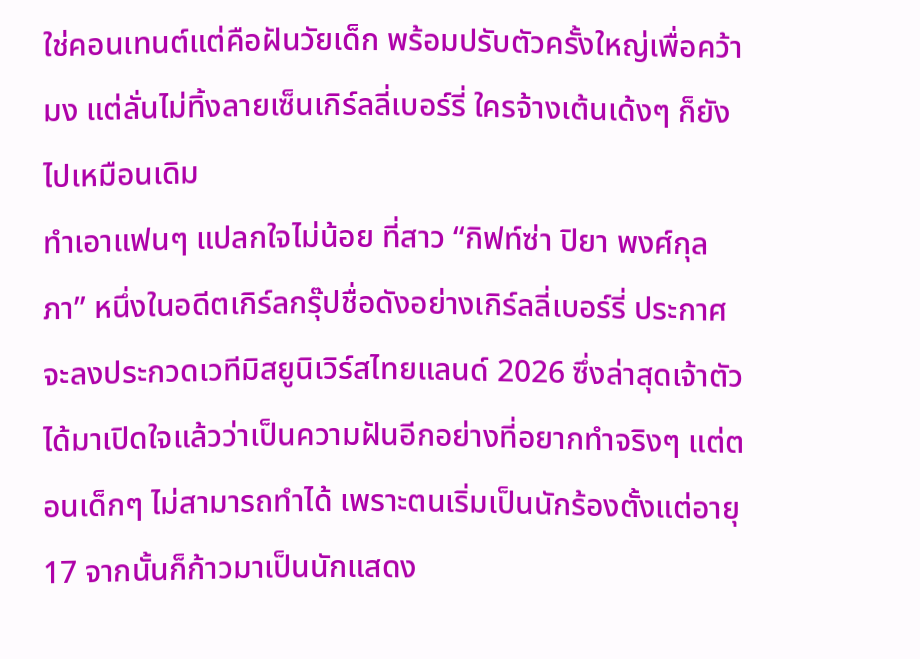ใช่คอนเทนต์แต่คือฝันวัยเด็ก พร้อมปรับตัวครั้งใหญ่เพื่อคว้ามง แต่ลั่นไม่ทิ้งลายเซ็นเกิร์ลลี่เบอร์รี่ ใครจ้างเต้นเด้งๆ ก็ยังไปเหมือนเดิม
ทำเอาแฟนๆ แปลกใจไม่น้อย ที่สาว “กิฟท์ซ่า ปิยา พงศ์กุลภา” หนึ่งในอดีตเกิร์ลกรุ๊ปชื่อดังอย่างเกิร์ลลี่เบอร์รี่ ประกาศจะลงประกวดเวทีมิสยูนิเวิร์สไทยแลนด์ 2026 ซึ่งล่าสุดเจ้าตัวได้มาเปิดใจแล้วว่าเป็นความฝันอีกอย่างที่อยากทำจริงๆ แต่ตอนเด็กๆ ไม่สามารถทำได้ เพราะตนเริ่มเป็นนักร้องตั้งแต่อายุ 17 จากนั้นก็ก้าวมาเป็นนักแสดง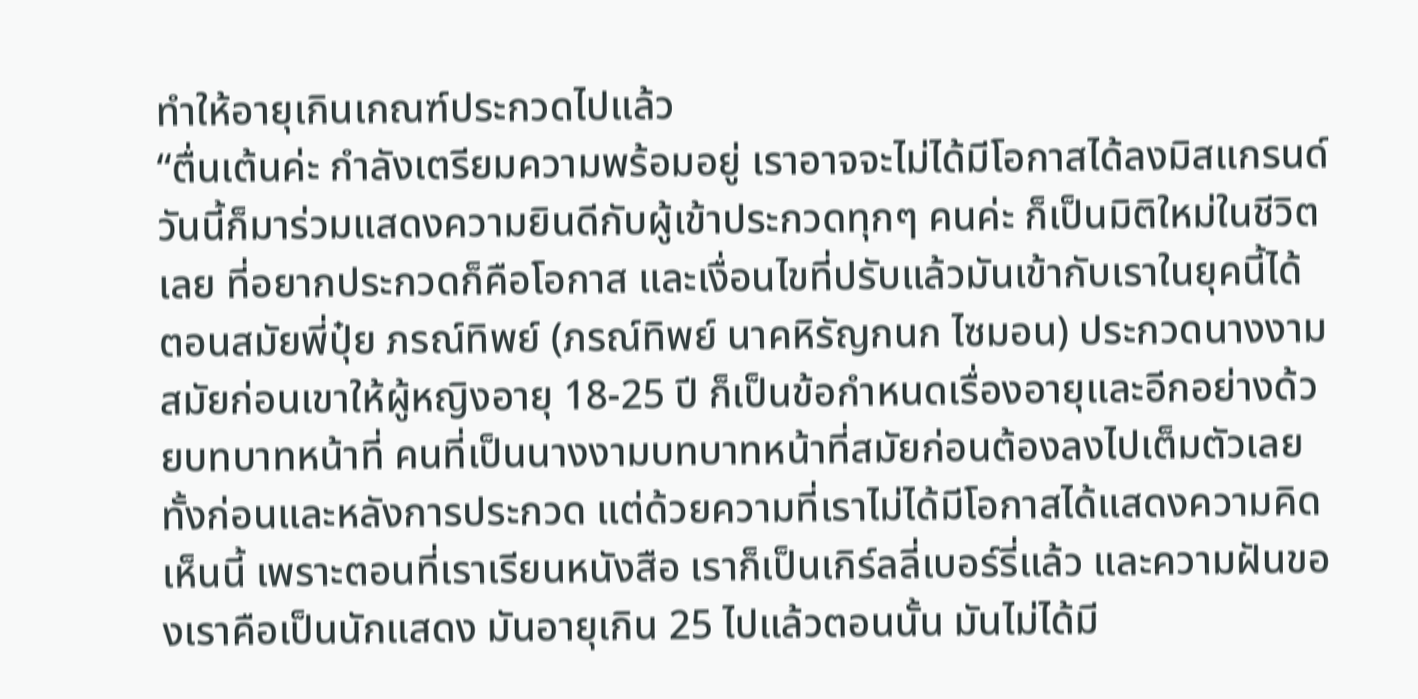ทำให้อายุเกินเกณฑ์ประกวดไปแล้ว
“ตื่นเต้นค่ะ กำลังเตรียมความพร้อมอยู่ เราอาจจะไม่ได้มีโอกาสได้ลงมิสแกรนด์ วันนี้ก็มาร่วมแสดงความยินดีกับผู้เข้าประกวดทุกๆ คนค่ะ ก็เป็นมิติใหม่ในชีวิตเลย ที่อยากประกวดก็คือโอกาส และเงื่อนไขที่ปรับแล้วมันเข้ากับเราในยุคนี้ได้ ตอนสมัยพี่ปุ๋ย ภรณ์ทิพย์ (ภรณ์ทิพย์ นาคหิรัญกนก ไซมอน) ประกวดนางงาม สมัยก่อนเขาให้ผู้หญิงอายุ 18-25 ปี ก็เป็นข้อกำหนดเรื่องอายุและอีกอย่างด้วยบทบาทหน้าที่ คนที่เป็นนางงามบทบาทหน้าที่สมัยก่อนต้องลงไปเต็มตัวเลย ทั้งก่อนและหลังการประกวด แต่ด้วยความที่เราไม่ได้มีโอกาสได้แสดงความคิดเห็นนี้ เพราะตอนที่เราเรียนหนังสือ เราก็เป็นเกิร์ลลี่เบอร์รี่แล้ว และความฝันของเราคือเป็นนักแสดง มันอายุเกิน 25 ไปแล้วตอนนั้น มันไม่ได้มี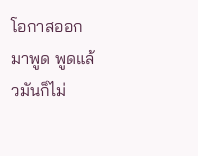โอกาสออกมาพูด พูดแล้วมันก็ไม่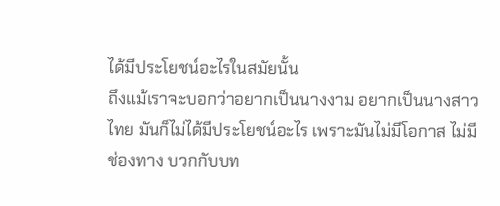ได้มีประโยชน์อะไรในสมัยนั้น
ถึงแม้เราจะบอกว่าอยากเป็นนางงาม อยากเป็นนางสาวไทย มันก็ไม่ได้มีประโยชน์อะไร เพราะมันไม่มีโอกาส ไม่มีช่องทาง บวกกับบท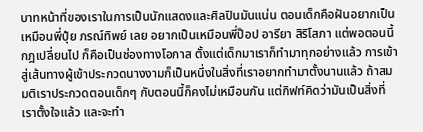บาทหน้าที่ของเราในการเป็นนักแสดงและศิลปินมันแน่น ตอนเด็กคือฝันอยากเป็นเหมือนพี่ปุ๋ย ภรณ์ทิพย์ เลย อยากเป็นเหมือนพี่ป๊อป อารียา สิริโสภา แต่พอตอนนี้กฎเปลี่ยนไป ก็คือเป็นช่องทางโอกาส ตั้งแต่เด็กมาเราก็ทำมาทุกอย่างแล้ว การเข้าสู่เส้นทางผู้เข้าประกวดนางงามก็เป็นหนึ่งในสิ่งที่เราอยากทำมาตั้งนานแล้ว ถ้าสมมติเราประกวดตอนเด็กๆ กับตอนนี้ก็คงไม่เหมือนกัน แต่กิฟท์คิดว่ามันเป็นสิ่งที่เราตั้งใจแล้ว และจะทำ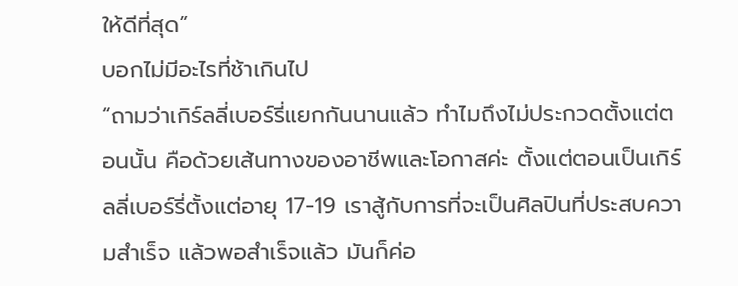ให้ดีที่สุด”
บอกไม่มีอะไรที่ช้าเกินไป
“ถามว่าเกิร์ลลี่เบอร์รี่แยกกันนานแล้ว ทำไมถึงไม่ประกวดตั้งแต่ตอนนั้น คือด้วยเส้นทางของอาชีพและโอกาสค่ะ ตั้งแต่ตอนเป็นเกิร์ลลี่เบอร์รี่ตั้งแต่อายุ 17-19 เราสู้กับการที่จะเป็นศิลปินที่ประสบความสำเร็จ แล้วพอสำเร็จแล้ว มันก็ค่อ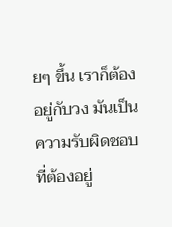ยๆ ขึ้น เราก็ต้องอยู่กับวง มันเป็นความรับผิดชอบที่ต้องอยู่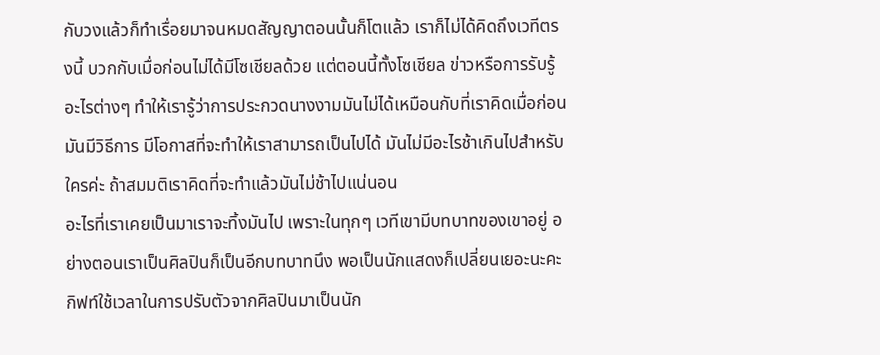กับวงแล้วก็ทำเรื่อยมาจนหมดสัญญาตอนนั้นก็โตแล้ว เราก็ไม่ได้คิดถึงเวทีตรงนี้ บวกกับเมื่อก่อนไม่ได้มีโซเชียลด้วย แต่ตอนนี้ทั้งโซเชียล ข่าวหรือการรับรู้อะไรต่างๆ ทำให้เรารู้ว่าการประกวดนางงามมันไม่ได้เหมือนกับที่เราคิดเมื่อก่อน มันมีวิธีการ มีโอกาสที่จะทำให้เราสามารถเป็นไปได้ มันไม่มีอะไรช้าเกินไปสำหรับใครค่ะ ถ้าสมมติเราคิดที่จะทำแล้วมันไม่ช้าไปแน่นอน
อะไรที่เราเคยเป็นมาเราจะทิ้งมันไป เพราะในทุกๆ เวทีเขามีบทบาทของเขาอยู่ อย่างตอนเราเป็นศิลปินก็เป็นอีกบทบาทนึง พอเป็นนักแสดงก็เปลี่ยนเยอะนะคะ กิฟท์ใช้เวลาในการปรับตัวจากศิลปินมาเป็นนัก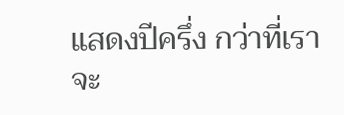แสดงปีครึ่ง กว่าที่เราจะ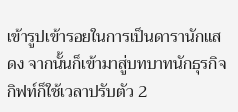เข้ารูปเข้ารอยในการเป็นดารานักแสดง จากนั้นก็เข้ามาสู่บทบาทนักธุรกิจ กิฟท์ก็ใช้เวลาปรับตัว 2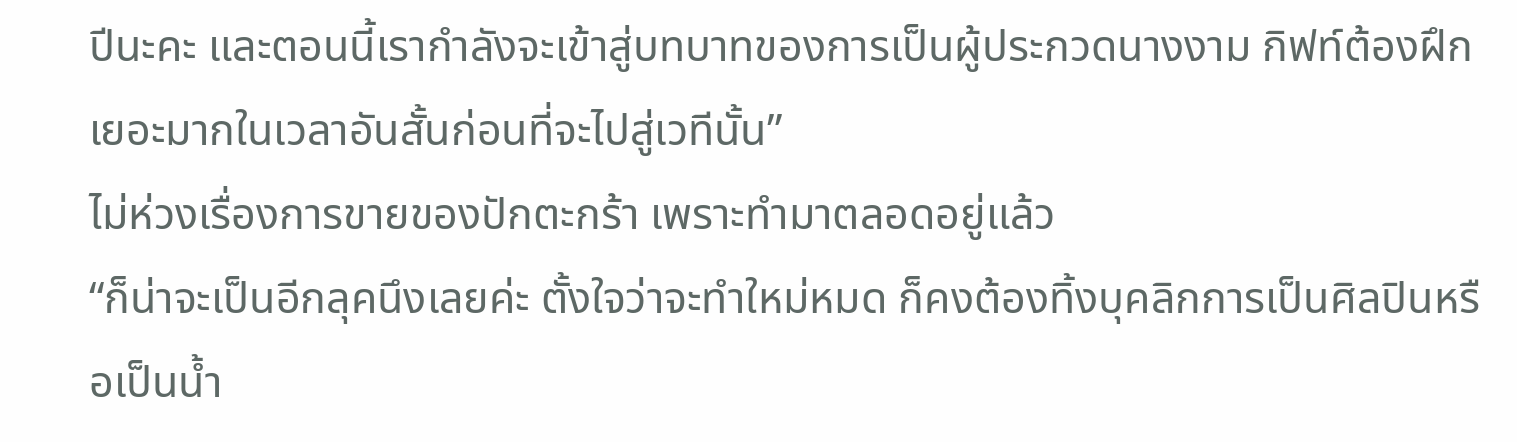ปีนะคะ และตอนนี้เรากำลังจะเข้าสู่บทบาทของการเป็นผู้ประกวดนางงาม กิฟท์ต้องฝึกเยอะมากในเวลาอันสั้นก่อนที่จะไปสู่เวทีนั้น”
ไม่ห่วงเรื่องการขายของปักตะกร้า เพราะทำมาตลอดอยู่แล้ว
“ก็น่าจะเป็นอีกลุคนึงเลยค่ะ ตั้งใจว่าจะทำใหม่หมด ก็คงต้องทิ้งบุคลิกการเป็นศิลปินหรือเป็นน้ำ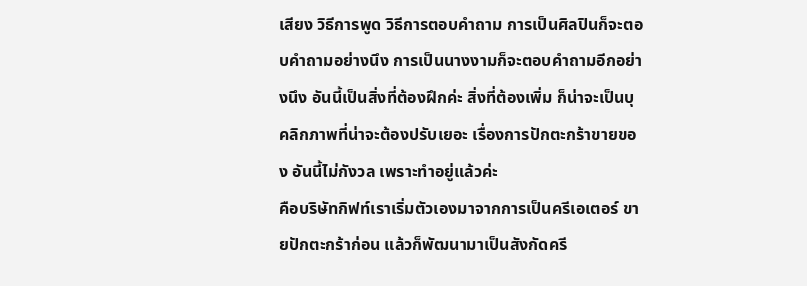เสียง วิธีการพูด วิธีการตอบคำถาม การเป็นศิลปินก็จะตอบคำถามอย่างนึง การเป็นนางงามก็จะตอบคำถามอีกอย่างนึง อันนี้เป็นสิ่งที่ต้องฝึกค่ะ สิ่งที่ต้องเพิ่ม ก็น่าจะเป็นบุคลิกภาพที่น่าจะต้องปรับเยอะ เรื่องการปักตะกร้าขายของ อันนี้ไม่กังวล เพราะทำอยู่แล้วค่ะ
คือบริษัทกิฟท์เราเริ่มตัวเองมาจากการเป็นครีเอเตอร์ ขายปักตะกร้าก่อน แล้วก็พัฒนามาเป็นสังกัดครี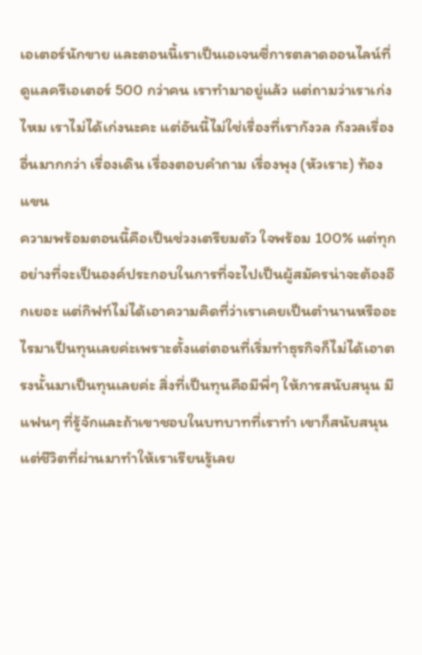เอเตอร์นักขาย และตอนนี้เราเป็นเอเจนซี่การตลาดออนไลน์ที่ดูแลครีเอเตอร์ 500 กว่าคน เราทำมาอยู่แล้ว แต่ถามว่าเราเก่งไหม เราไม่ได้เก่งนะคะ แต่อันนี้ไม่ใช่เรื่องที่เรากังวล กังวลเรื่องอื่นมากกว่า เรื่องเดิน เรื่องตอบคำถาม เรื่องพุง (หัวเราะ) ท้องแขน
ความพร้อมตอนนี้คือเป็นช่วงเตรียมตัว ใจพร้อม 100% แต่ทุกอย่างที่จะเป็นองค์ประกอบในการที่จะไปเป็นผู้สมัครน่าจะต้องอีกเยอะ แต่กิฟท์ไม่ได้เอาความคิดที่ว่าเราเคยเป็นตำนานหรืออะไรมาเป็นทุนเลยค่ะเพราะตั้งแต่ตอนที่เริ่มทำธุรกิจก็ไม่ได้เอาตรงนั้นมาเป็นทุนเลยค่ะ สิ่งที่เป็นทุนคือมีพี่ๆ ให้การสนับสนุน มีแฟนๆ ที่รู้จักและถ้าเขาชอบในบทบาทที่เราทำ เขาก็สนับสนุน
แต่ชีวิตที่ผ่านมาทำให้เราเรียนรู้เลย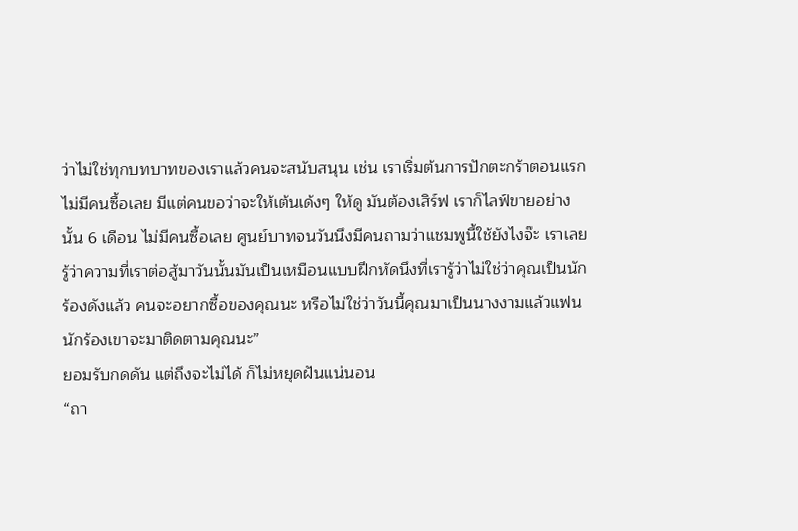ว่าไม่ใช่ทุกบทบาทของเราแล้วคนจะสนับสนุน เช่น เราเริ่มต้นการปักตะกร้าตอนแรก ไม่มีคนซื้อเลย มีแต่คนขอว่าจะให้เต้นเด้งๆ ให้ดู มันต้องเสิร์ฟ เราก็ไลฟ์ขายอย่างนั้น 6 เดือน ไม่มีคนซื้อเลย ศูนย์บาทจนวันนึงมีคนถามว่าแชมพูนี้ใช้ยังไงจ๊ะ เราเลยรู้ว่าความที่เราต่อสู้มาวันนั้นมันเป็นเหมือนแบบฝึกหัดนึงที่เรารู้ว่าไม่ใช่ว่าคุณเป็นนักร้องดังแล้ว คนจะอยากซื้อของคุณนะ หรือไม่ใช่ว่าวันนี้คุณมาเป็นนางงามแล้วแฟนนักร้องเขาจะมาติดตามคุณนะ”
ยอมรับกดดัน แต่ถึงจะไม่ได้ ก็ไม่หยุดฝันแน่นอน
“ถา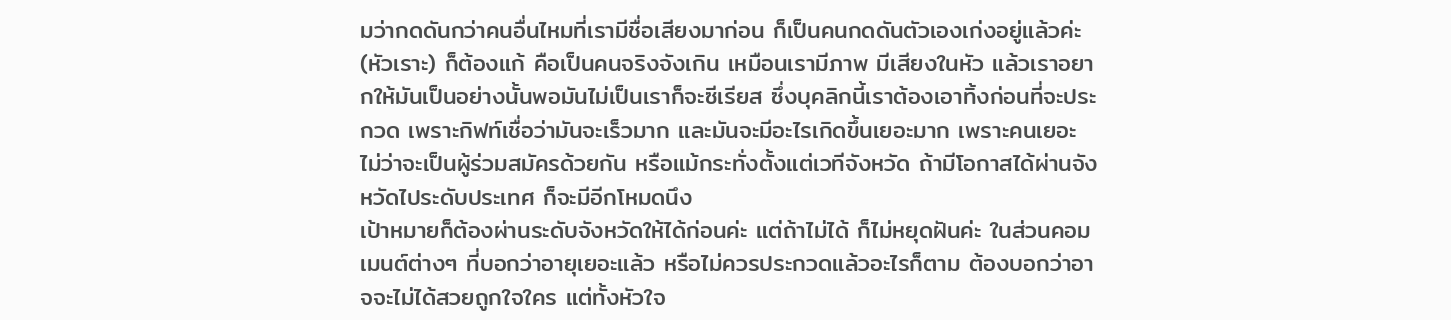มว่ากดดันกว่าคนอื่นไหมที่เรามีชื่อเสียงมาก่อน ก็เป็นคนกดดันตัวเองเก่งอยู่แล้วค่ะ (หัวเราะ) ก็ต้องแก้ คือเป็นคนจริงจังเกิน เหมือนเรามีภาพ มีเสียงในหัว แล้วเราอยากให้มันเป็นอย่างนั้นพอมันไม่เป็นเราก็จะซีเรียส ซึ่งบุคลิกนี้เราต้องเอาทิ้งก่อนที่จะประกวด เพราะกิฟท์เชื่อว่ามันจะเร็วมาก และมันจะมีอะไรเกิดขึ้นเยอะมาก เพราะคนเยอะ ไม่ว่าจะเป็นผู้ร่วมสมัครด้วยกัน หรือแม้กระทั่งตั้งแต่เวทีจังหวัด ถ้ามีโอกาสได้ผ่านจังหวัดไประดับประเทศ ก็จะมีอีกโหมดนึง
เป้าหมายก็ต้องผ่านระดับจังหวัดให้ได้ก่อนค่ะ แต่ถ้าไม่ได้ ก็ไม่หยุดฝันค่ะ ในส่วนคอมเมนต์ต่างๆ ที่บอกว่าอายุเยอะแล้ว หรือไม่ควรประกวดแล้วอะไรก็ตาม ต้องบอกว่าอาจจะไม่ได้สวยถูกใจใคร แต่ทั้งหัวใจ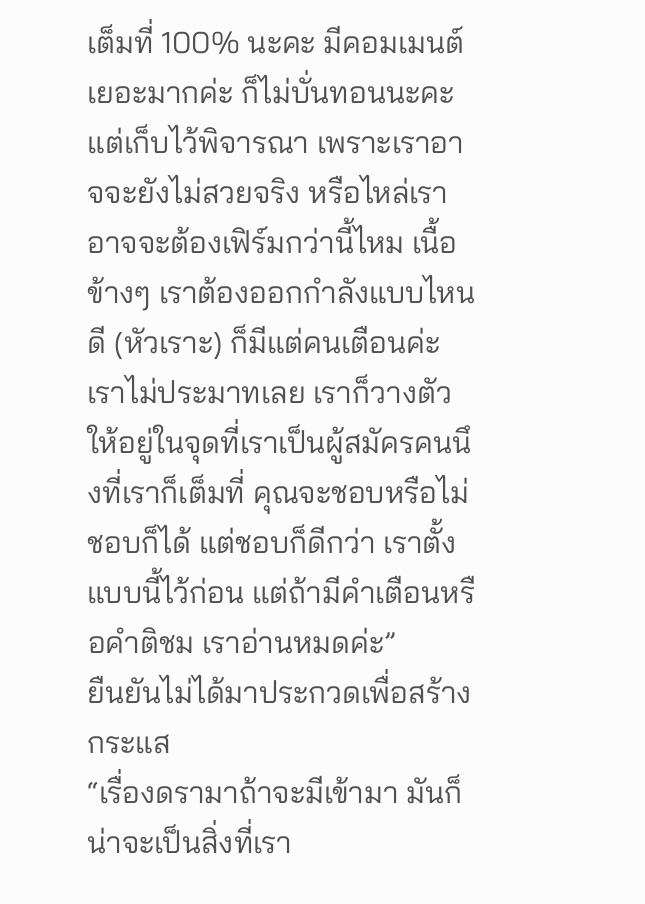เต็มที่ 100% นะคะ มีคอมเมนต์เยอะมากค่ะ ก็ไม่บั่นทอนนะคะ แต่เก็บไว้พิจารณา เพราะเราอาจจะยังไม่สวยจริง หรือไหล่เราอาจจะต้องเฟิร์มกว่านี้ไหม เนื้อข้างๆ เราต้องออกกำลังแบบไหนดี (หัวเราะ) ก็มีแต่คนเตือนค่ะ เราไม่ประมาทเลย เราก็วางตัวให้อยู่ในจุดที่เราเป็นผู้สมัครคนนึงที่เราก็เต็มที่ คุณจะชอบหรือไม่ชอบก็ได้ แต่ชอบก็ดีกว่า เราตั้งแบบนี้ไว้ก่อน แต่ถ้ามีคำเตือนหรือคำติชม เราอ่านหมดค่ะ”
ยืนยันไม่ได้มาประกวดเพื่อสร้างกระแส
“เรื่องดรามาถ้าจะมีเข้ามา มันก็น่าจะเป็นสิ่งที่เรา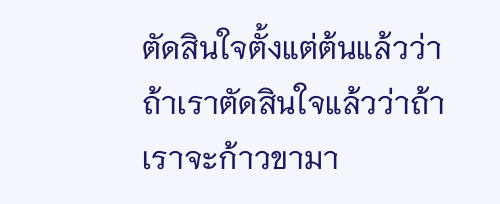ตัดสินใจตั้งแต่ต้นแล้วว่าถ้าเราตัดสินใจแล้วว่าถ้าเราจะก้าวขามา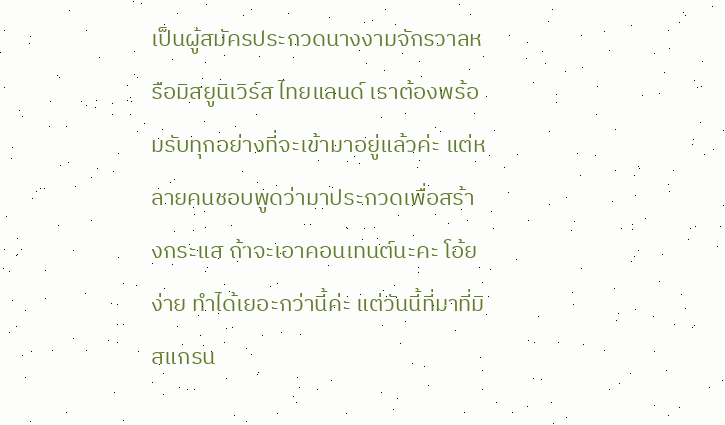เป็นผู้สมัครประกวดนางงามจักรวาลหรือมิสยูนิเวิร์ส ไทยแลนด์ เราต้องพร้อมรับทุกอย่างที่จะเข้ามาอยู่แล้วค่ะ แต่หลายคนชอบพูดว่ามาประกวดเพื่อสร้างกระแส ถ้าจะเอาคอนเทนต์นะคะ โอ้ย ง่าย ทำได้เยอะกว่านี้ค่ะ แต่วันนี้ที่มาที่มิสแกรน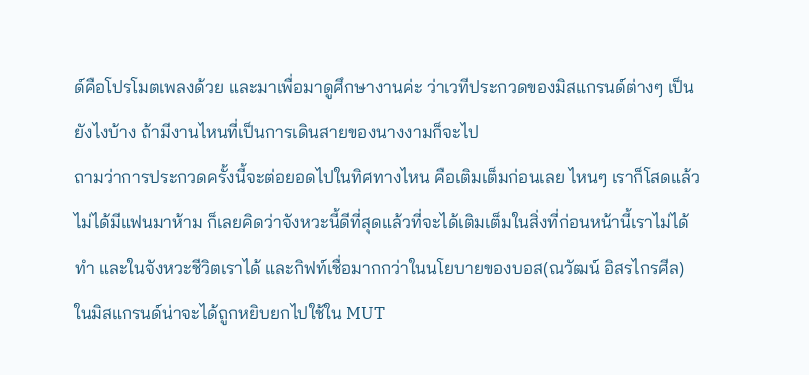ด์คือโปรโมตเพลงด้วย และมาเพื่อมาดูศึกษางานค่ะ ว่าเวทีประกวดของมิสแกรนด์ต่างๆ เป็นยังไงบ้าง ถ้ามีงานไหนที่เป็นการเดินสายของนางงามก็จะไป
ถามว่าการประกวดครั้งนี้จะต่อยอดไปในทิศทางไหน คือเติมเต็มก่อนเลย ไหนๆ เราก็โสดแล้ว ไม่ได้มีแฟนมาห้าม ก็เลยคิดว่าจังหวะนี้ดีที่สุดแล้วที่จะได้เติมเต็มในสิ่งที่ก่อนหน้านี้เราไม่ได้ทำ และในจังหวะชีวิตเราได้ และกิฟท์เชื่อมากกว่าในนโยบายของบอส(ณวัฒน์ อิสรไกรศีล) ในมิสแกรนด์น่าจะได้ถูกหยิบยกไปใช้ใน MUT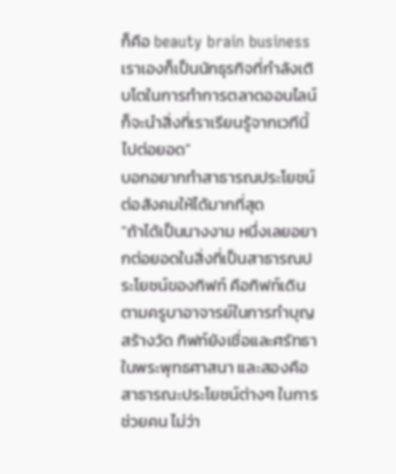ก็คือ beauty brain business เราเองก็เป็นนักธุรกิจที่กำลังเติบโตในการทำการตลาดออนไลน์ ก็จะนำสิ่งที่เราเรียนรู้จากเวทีนี้ไปต่อยอด”
บอกอยากทำสาธารณประโยชน์ต่อสังคมให้ได้มากที่สุด
“ถ้าได้เป็นนางงาม หนึ่งเลยอยากต่อยอดในสิ่งที่เป็นสาธารณประโยชน์ของกิฟท์ คือกิฟท์เดินตามครูบาอาจารย์ในการทำบุญสร้างวัด กิฟท์ยังเชื่อและศรัทธาในพระพุทธศาสนา และสองคือสาธารณะประโยชน์ต่างๆ ในการช่วยคน ไม่ว่า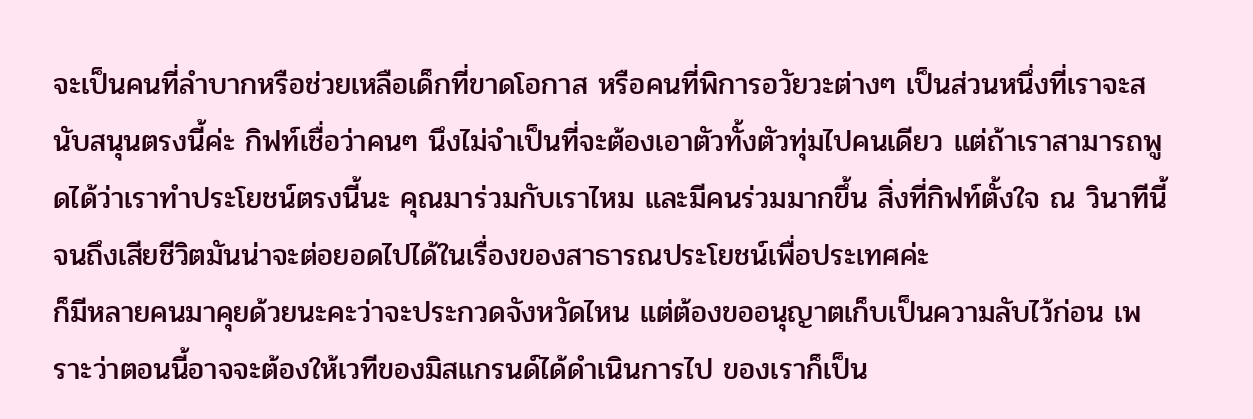จะเป็นคนที่ลำบากหรือช่วยเหลือเด็กที่ขาดโอกาส หรือคนที่พิการอวัยวะต่างๆ เป็นส่วนหนึ่งที่เราจะสนับสนุนตรงนี้ค่ะ กิฟท์เชื่อว่าคนๆ นึงไม่จำเป็นที่จะต้องเอาตัวทั้งตัวทุ่มไปคนเดียว แต่ถ้าเราสามารถพูดได้ว่าเราทำประโยชน์ตรงนี้นะ คุณมาร่วมกับเราไหม และมีคนร่วมมากขึ้น สิ่งที่กิฟท์ตั้งใจ ณ วินาทีนี้จนถึงเสียชีวิตมันน่าจะต่อยอดไปได้ในเรื่องของสาธารณประโยชน์เพื่อประเทศค่ะ
ก็มีหลายคนมาคุยด้วยนะคะว่าจะประกวดจังหวัดไหน แต่ต้องขออนุญาตเก็บเป็นความลับไว้ก่อน เพราะว่าตอนนี้อาจจะต้องให้เวทีของมิสแกรนด์ได้ดำเนินการไป ของเราก็เป็น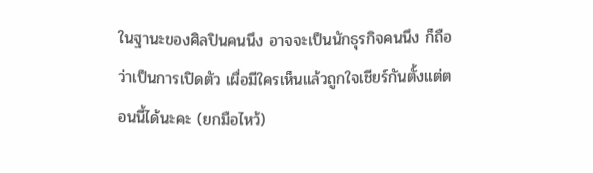ในฐานะของศิลปินคนนึง อาจจะเป็นนักธุรกิจคนนึง ก็ถือว่าเป็นการเปิดตัว เผื่อมีใครเห็นแล้วถูกใจเชียร์กันตั้งแต่ตอนนี้ได้นะคะ (ยกมือไหว้)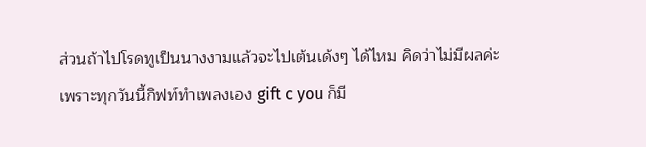ส่วนถ้าไปโรดทูเป็นนางงามแล้วจะไปเต้นเด้งๆ ได้ไหม คิดว่าไม่มีผลค่ะ เพราะทุกวันนี้กิฟท์ทำเพลงเอง gift c you ก็มี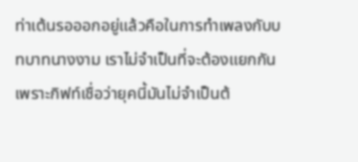ท่าเต้นรอออกอยู่แล้วคือในการทำเพลงกับบทบาทนางงาม เราไม่จำเป็นที่จะต้องแยกกัน เพราะกิฟท์เชื่อว่ายุคนี้มันไม่จำเป็นต้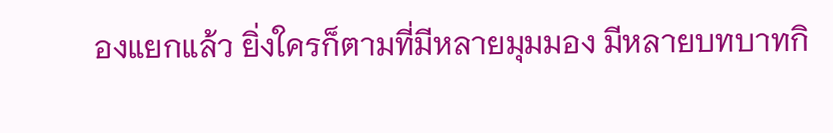องแยกแล้ว ยิ่งใครก็ตามที่มีหลายมุมมอง มีหลายบทบาทกิ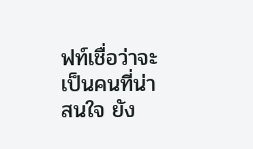ฟท์เชื่อว่าจะเป็นคนที่น่าสนใจ ยัง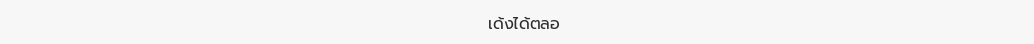เด้งได้ตลอ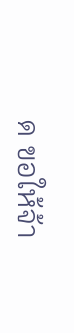ด ขอให้จ้า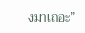งมาเถอะ”